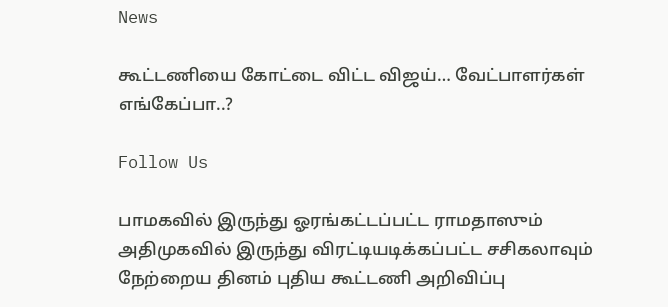News

கூட்டணியை கோட்டை விட்ட விஜய்… வேட்பாளர்கள் எங்கேப்பா..?

Follow Us

பாமகவில் இருந்து ஓரங்கட்டப்பட்ட ராமதாஸும் அதிமுகவில் இருந்து விரட்டியடிக்கப்பட்ட சசிகலாவும் நேற்றைய தினம் புதிய கூட்டணி அறிவிப்பு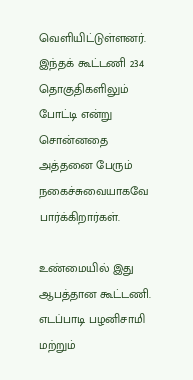வெளியிட்டுள்ளனர். இந்தக் கூட்டணி 234 தொகுதிகளிலும் போட்டி என்று சொன்னதை அத்தனை பேரும் நகைச்சுவையாகவே பார்க்கிறார்கள்.

உண்மையில் இது ஆபத்தான கூட்டணி. எடப்பாடி பழனிசாமி மற்றும்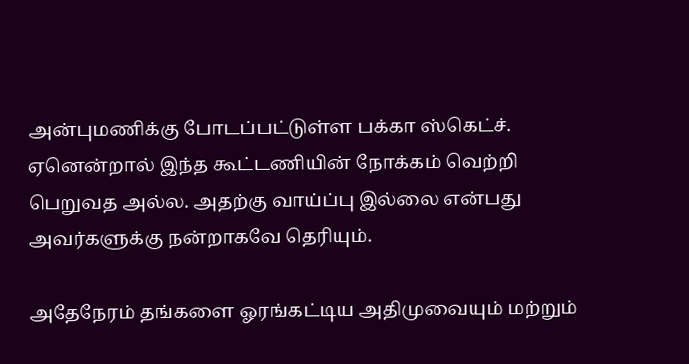அன்புமணிக்கு போடப்பட்டுள்ள பக்கா ஸ்கெட்ச். ஏனென்றால் இந்த கூட்டணியின் நோக்கம் வெற்றி பெறுவத அல்ல. அதற்கு வாய்ப்பு இல்லை என்பது அவர்களுக்கு நன்றாகவே தெரியும்.

அதேநேரம் தங்களை ஓரங்கட்டிய அதிமுவையும் மற்றும்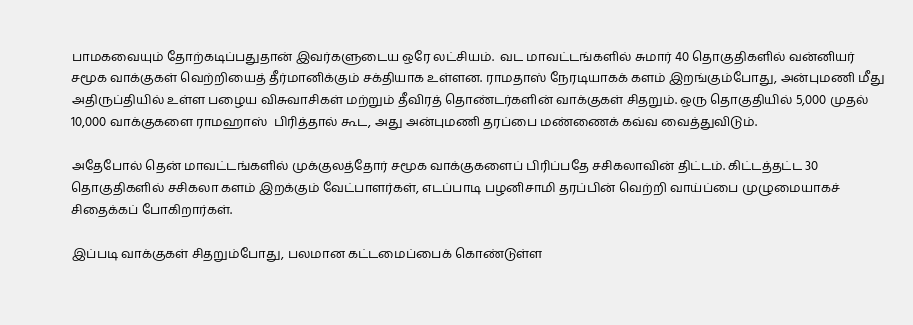பாமகவையும் தோற்கடிப்பதுதான் இவர்களுடைய ஒரே லட்சியம்.  வட மாவட்டங்களில் சுமார் 40 தொகுதிகளில் வன்னியர் சமூக வாக்குகள் வெற்றியைத் தீர்மானிக்கும் சக்தியாக உள்ளன. ராமதாஸ் நேரடியாகக் களம் இறங்கும்போது, அன்புமணி மீது அதிருப்தியில் உள்ள பழைய விசுவாசிகள் மற்றும் தீவிரத் தொண்டர்களின் வாக்குகள் சிதறும். ஒரு தொகுதியில் 5,000 முதல் 10,000 வாக்குகளை ராமஹாஸ்  பிரித்தால் கூட, அது அன்புமணி தரப்பை மண்ணைக் கவ்வ வைத்துவிடும்.

அதேபோல் தென் மாவட்டங்களில் முக்குலத்தோர் சமூக வாக்குகளைப் பிரிப்பதே சசிகலாவின் திட்டம். கிட்டத்தட்ட 30 தொகுதிகளில் சசிகலா களம் இறக்கும் வேட்பாளர்கள், எடப்பாடி பழனிசாமி தரப்பின் வெற்றி வாய்ப்பை முழுமையாகச் சிதைக்கப் போகிறார்கள்.

இப்படி வாக்குகள் சிதறும்போது, பலமான கட்டமைப்பைக் கொண்டுள்ள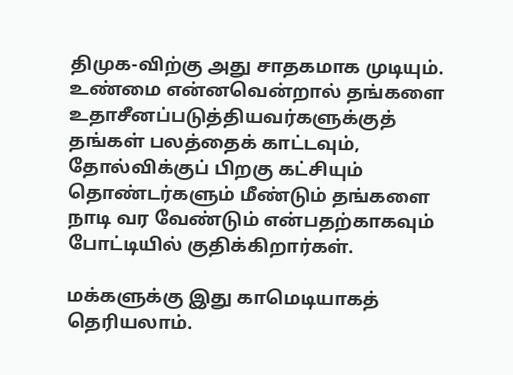திமுக-விற்கு அது சாதகமாக முடியும். உண்மை என்னவென்றால் தங்களை உதாசீனப்படுத்தியவர்களுக்குத் தங்கள் பலத்தைக் காட்டவும், தோல்விக்குப் பிறகு கட்சியும் தொண்டர்களும் மீண்டும் தங்களை நாடி வர வேண்டும் என்பதற்காகவும் போட்டியில் குதிக்கிறார்கள்.

மக்களுக்கு இது காமெடியாகத் தெரியலாம்.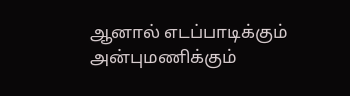ஆனால் எடப்பாடிக்கும் அன்புமணிக்கும்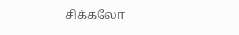சிக்கலோ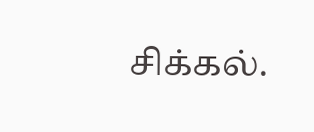சிக்கல்.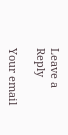Leave a Reply

Your email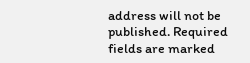address will not be published. Required fields are marked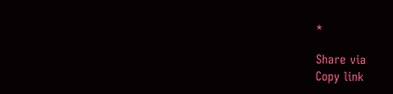*

Share via
Copy link